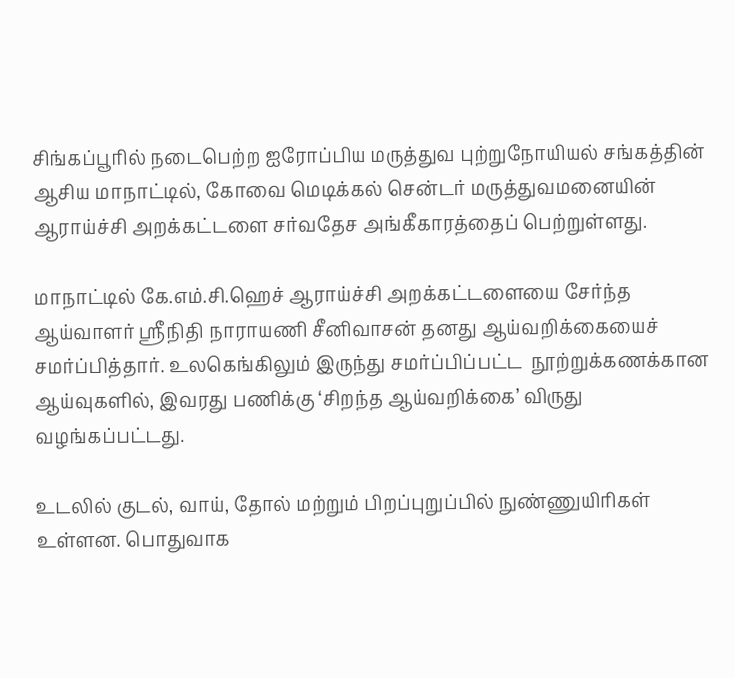சிங்கப்பூரில் நடைபெற்ற ஐரோப்பிய மருத்துவ புற்றுநோயியல் சங்கத்தின் ஆசிய மாநாட்டில், கோவை மெடிக்கல் சென்டர் மருத்துவமனையின் ஆராய்ச்சி அறக்கட்டளை சர்வதேச அங்கீகாரத்தைப் பெற்றுள்ளது.

மாநாட்டில் கே.எம்.சி.ஹெச் ஆராய்ச்சி அறக்கட்டளையை சேர்ந்த ஆய்வாளர் ஸ்ரீநிதி நாராயணி சீனிவாசன் தனது ஆய்வறிக்கையைச் சமர்ப்பித்தார். உலகெங்கிலும் இருந்து சமர்ப்பிப்பட்ட  நூற்றுக்கணக்கான ஆய்வுகளில், இவரது பணிக்கு ‘சிறந்த ஆய்வறிக்கை’ விருது வழங்கப்பட்டது.

உடலில் குடல், வாய், தோல் மற்றும் பிறப்புறுப்பில் நுண்ணுயிரிகள் உள்ளன. பொதுவாக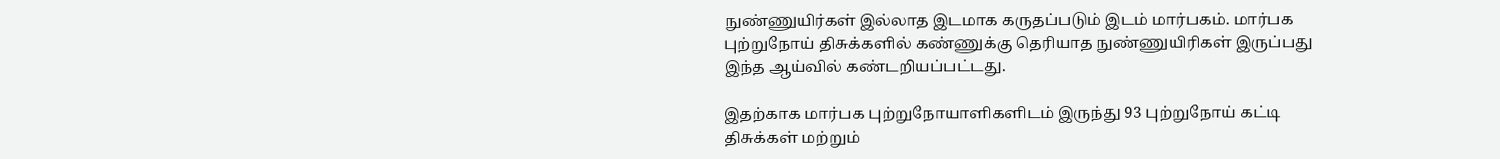நுண்ணுயிர்கள் இல்லாத இடமாக கருதப்படும் இடம் மார்பகம். மார்பக புற்றுநோய் திசுக்களில் கண்ணுக்கு தெரியாத நுண்ணுயிரிகள் இருப்பது இந்த ஆய்வில் கண்டறியப்பட்டது.

இதற்காக மார்பக புற்றுநோயாளிகளிடம் இருந்து 93 புற்றுநோய் கட்டி திசுக்கள் மற்றும்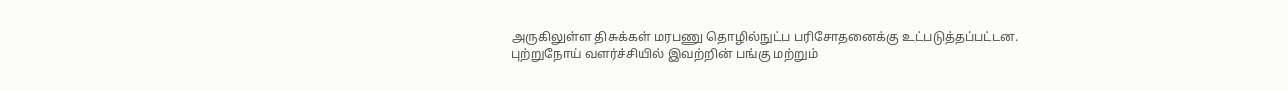அருகிலுள்ள திசுக்கள் மரபணு தொழில்நுட்ப பரிசோதனைக்கு உட்படுத்தப்பட்டன. புற்றுநோய் வளர்ச்சியில் இவற்றின் பங்கு மற்றும்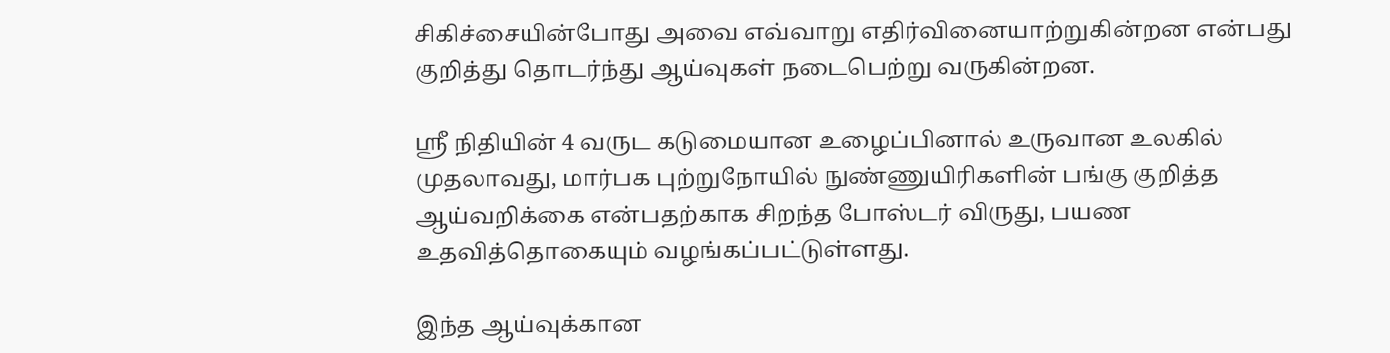சிகிச்சையின்போது அவை எவ்வாறு எதிர்வினையாற்றுகின்றன என்பது குறித்து தொடர்ந்து ஆய்வுகள் நடைபெற்று வருகின்றன.

ஶ்ரீ நிதியின் 4 வருட கடுமையான உழைப்பினால் உருவான உலகில் முதலாவது, மார்பக புற்றுநோயில் நுண்ணுயிரிகளின் பங்கு குறித்த ஆய்வறிக்கை என்பதற்காக சிறந்த போஸ்டர் விருது, பயண உதவித்தொகையும் வழங்கப்பட்டுள்ளது.

இந்த ஆய்வுக்கான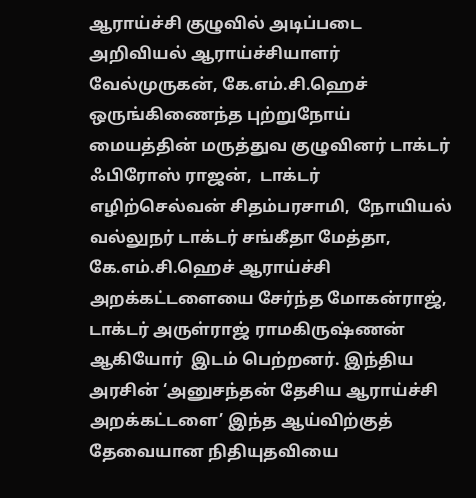ஆராய்ச்சி குழுவில் அடிப்படை அறிவியல் ஆராய்ச்சியாளர் வேல்முருகன், கே.எம்.சி.ஹெச் ஒருங்கிணைந்த புற்றுநோய் மையத்தின் மருத்துவ குழுவினர் டாக்டர் ஃபிரோஸ் ராஜன்,  டாக்டர் எழிற்செல்வன் சிதம்பரசாமி,  நோயியல் வல்லுநர் டாக்டர் சங்கீதா மேத்தா, கே.எம்.சி.ஹெச் ஆராய்ச்சி அறக்கட்டளையை சேர்ந்த மோகன்ராஜ், டாக்டர் அருள்ராஜ் ராமகிருஷ்ணன் ஆகியோர்  இடம் பெற்றனர். இந்திய அரசின் ‘அனுசந்தன் தேசிய ஆராய்ச்சி அறக்கட்டளை’ இந்த ஆய்விற்குத் தேவையான நிதியுதவியை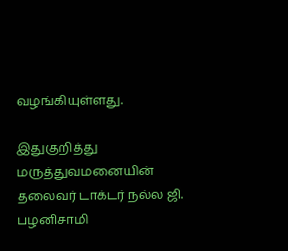வழங்கியுள்ளது.

இதுகுறித்து மருத்துவமனையின் தலைவர் டாக்டர் நல்ல ஜி. பழனிசாமி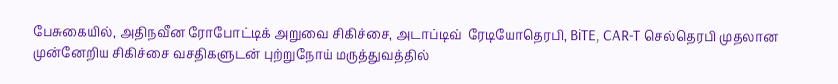பேசுகையில், அதிநவீன ரோபோட்டிக் அறுவை சிகிச்சை, அடாப்டிவ்  ரேடியோதெரபி, BiTE, CAR-T செல்தெரபி முதலான முன்னேறிய சிகிச்சை வசதிகளுடன் புற்றுநோய் மருத்துவத்தில்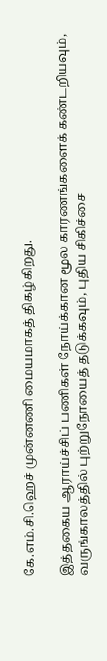கே.எம்.சி.ஹெச் முன்னணி மையமாகத் திகழ்கிறது.

இத்தகைய ஆராய்ச்சிப் பணிகள் நோய்க்கான மூல காரணங்களைக் கண்டறியவும், வருங்காலத்தில் புற்றுநோயைத் தடுக்கவும், புதிய சிகிச்சை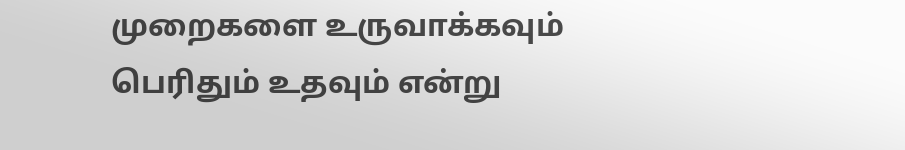முறைகளை உருவாக்கவும் பெரிதும் உதவும் என்று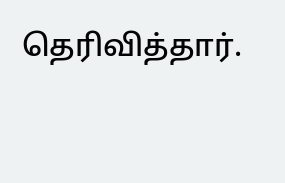தெரிவித்தார்.